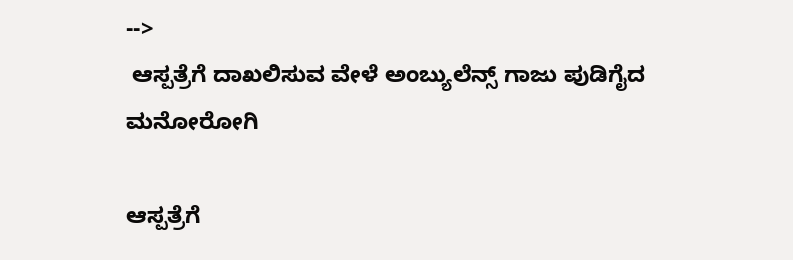-->
 ಆಸ್ಪತ್ರೆಗೆ ದಾಖಲಿಸುವ ವೇಳೆ ಅಂಬ್ಯುಲೆನ್ಸ್ ಗಾಜು ಪುಡಿಗೈದ ಮನೋರೋಗಿ

ಆಸ್ಪತ್ರೆಗೆ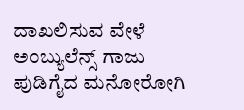ದಾಖಲಿಸುವ ವೇಳೆ ಅಂಬ್ಯುಲೆನ್ಸ್ ಗಾಜು ಪುಡಿಗೈದ ಮನೋರೋಗಿ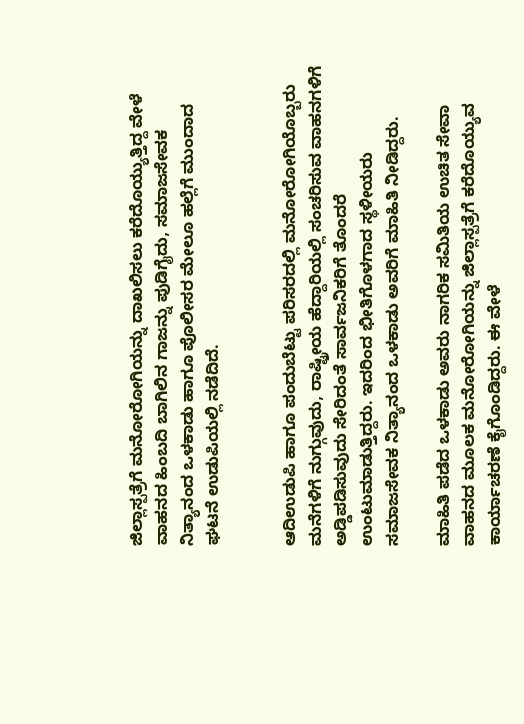ಜಿಲ್ಲಾಸ್ಪತ್ರೆಗೆ ಮನೋರೋಗಿಯನ್ನು ದಾಖಲಿಸಲು ಕರೆದೊಯ್ಯುತ್ತಿದ್ದ ವೇಳೆ ವಾಹನದ ಹಿಂಬದಿ ಬಾಗಿಲಿನ ಗಾಜನ್ನು ಪುಡಿಗೈದು, ಸಮಾಜಸೇವಕ ನಿತ್ಯಾನಂದ ಒಳಕಾಡು ಹಾಗೂ ಪೊಲೀಸರ ಮೇಲೂ ಹಲ್ಲೆಗೆ ಮುಂದಾದ ಘಟನೆ ಉಡುಪಿಯಲ್ಲಿ ನಡೆದಿದೆ.


ಆದಿಉಡುಪಿ ಹಾಗೂ ಪಂದುಬೆಟ್ಟು ಪರಿಸರದಲ್ಲಿ ಮನೋರೋಗಿಯೊಬ್ಬರು ಮನೆಗಳಿಗೆ ನುಗ್ಗುವುದು, ರಾಷ್ಟ್ರೀಯ ಹೆದ್ದಾರಿಯಲ್ಲಿ ಸಂಚರಿಸುವ ವಾಹನಗಳಿಗೆ ಅಡ್ಡಿಪಡಿಸುವುದು ಸೇರಿದಂತೆ ಸಾರ್ವಜನಿಕರಿಗೆ ತೊಂದರೆ ಉಂಟುಮಾಡುತ್ತಿದ್ದರು. ಇದರಿಂದ ಭೀತಿಗೊಳಗಾದ ಸ್ಥಳೀಯರು ಸಮಾಜಸೇವಕ ನಿತ್ಯಾನಂದ ಒಳಕಾಡು ಅವರಿಗೆ ಮಾಹಿತಿ ನೀಡಿದ್ದರು.

ಮಾಹಿತಿ ಪಡೆದ ಒಳಕಾಡು ಅವರು ನಾಗರಿಕ ಸಮಿತಿಯ ಉಚಿತ ಸೇವಾ ವಾಹನದ ಮೂಲಕ ಮನೋರೋಗಿಯನ್ನು ಜಿಲ್ಲಾಸ್ಪತ್ರೆಗೆ ಕರೆದೊಯ್ಯುವ ಕಾರ್ಯಾಚರಣೆ ಕೈಗೊಂಡಿದ್ದರು. ಈ ವೇಳೆ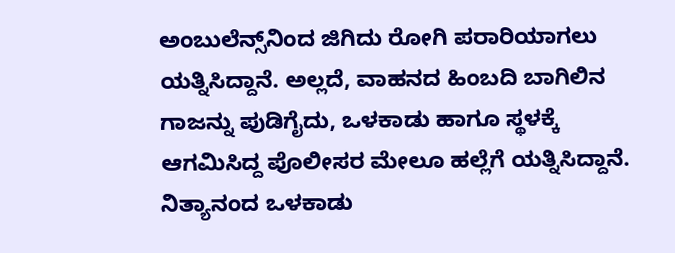ಅಂಬುಲೆನ್ಸ್‌ನಿಂದ ಜಿಗಿದು ರೋಗಿ ಪರಾರಿಯಾಗಲು ಯತ್ನಿಸಿದ್ದಾನೆ. ಅಲ್ಲದೆ, ವಾಹನದ ಹಿಂಬದಿ ಬಾಗಿಲಿನ ಗಾಜನ್ನು ಪುಡಿಗೈದು, ಒಳಕಾಡು ಹಾಗೂ ಸ್ಥಳಕ್ಕೆ ಆಗಮಿಸಿದ್ದ ಪೊಲೀಸರ ಮೇಲೂ ಹಲ್ಲೆಗೆ ಯತ್ನಿಸಿದ್ದಾನೆ. ನಿತ್ಯಾನಂದ ಒಳಕಾಡು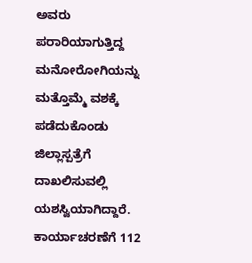ಅವರು ಪರಾರಿಯಾಗುತ್ತಿದ್ದ ಮನೋರೋಗಿಯನ್ನು ಮತ್ತೊಮ್ಮೆ ವಶಕ್ಕೆ ಪಡೆದುಕೊಂಡು ಜಿಲ್ಲಾಸ್ಪತ್ರೆಗೆ ದಾಖಲಿಸುವಲ್ಲಿ ಯಶಸ್ವಿಯಾಗಿದ್ದಾರೆ. ಕಾರ್ಯಾಚರಣೆಗೆ 112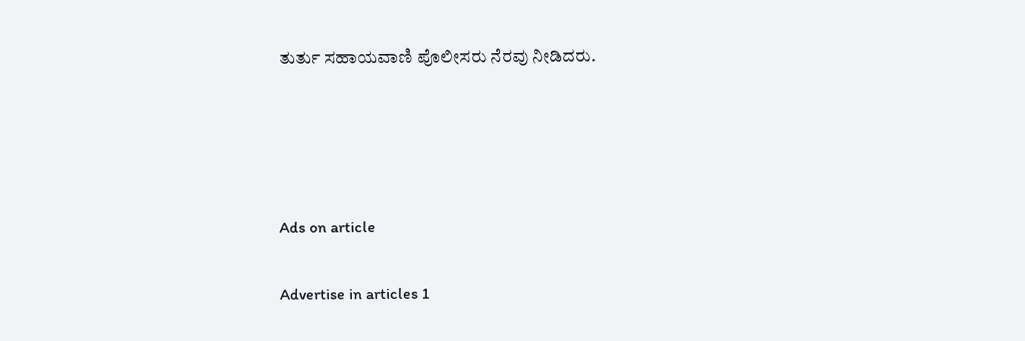ತುರ್ತು ಸಹಾಯವಾಣಿ ಪೊಲೀಸರು ನೆರವು ನೀಡಿದರು.




Ads on article

Advertise in articles 1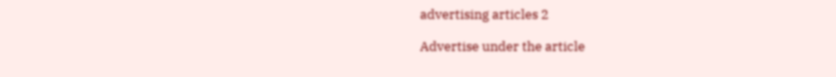advertising articles 2

Advertise under the article